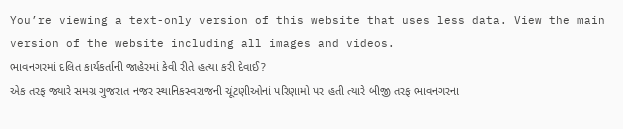You’re viewing a text-only version of this website that uses less data. View the main version of the website including all images and videos.
ભાવનગરમાં દલિત કાર્યકર્તાની જાહેરમાં કેવી રીતે હત્યા કરી દેવાઈ?
એક તરફ જ્યારે સમગ્ર ગુજરાત નજર સ્થાનિકસ્વરાજની ચૂંટણીઓનાં પરિણામો પર હતી ત્યારે બીજી તરફ ભાવનગરના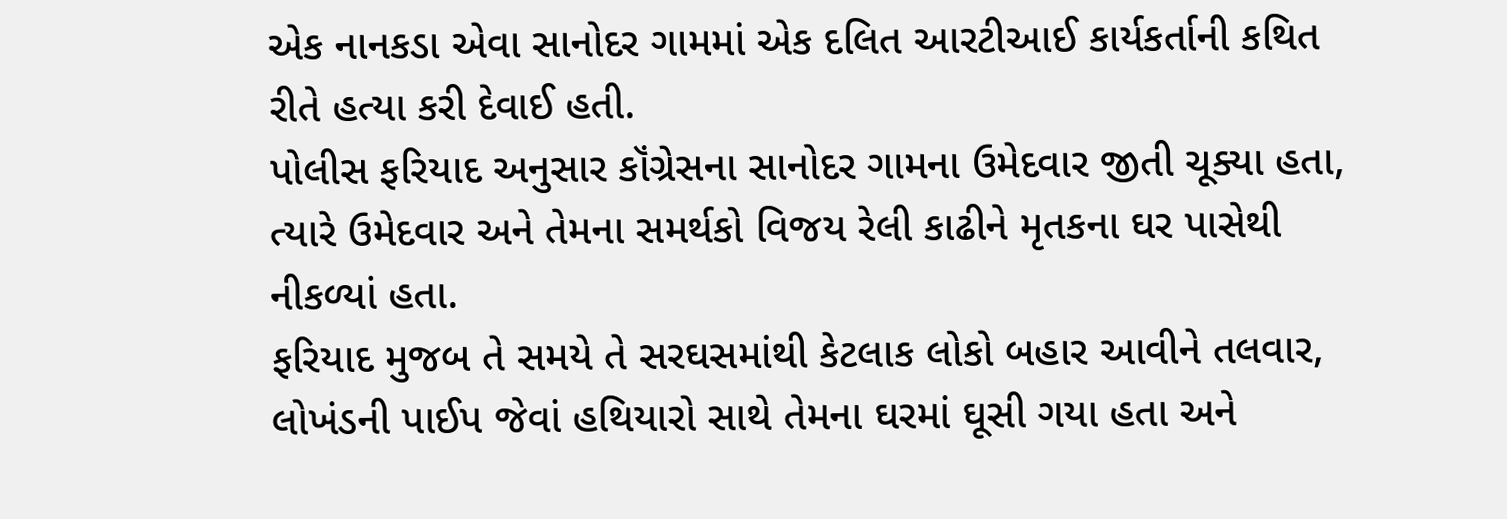એક નાનકડા એવા સાનોદર ગામમાં એક દલિત આરટીઆઈ કાર્યકર્તાની કથિત રીતે હત્યા કરી દેવાઈ હતી.
પોલીસ ફરિયાદ અનુસાર કૉંગ્રેસના સાનોદર ગામના ઉમેદવાર જીતી ચૂક્યા હતા, ત્યારે ઉમેદવાર અને તેમના સમર્થકો વિજય રેલી કાઢીને મૃતકના ઘર પાસેથી નીકળ્યાં હતા.
ફરિયાદ મુજબ તે સમયે તે સરઘસમાંથી કેટલાક લોકો બહાર આવીને તલવાર, લોખંડની પાઈપ જેવાં હથિયારો સાથે તેમના ઘરમાં ઘૂસી ગયા હતા અને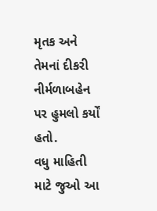મૃતક અને તેમનાં દીકરી નીર્મળાબહેન પર હુમલો કર્યોં હતો.
વધુ માહિતી માટે જુઓ આ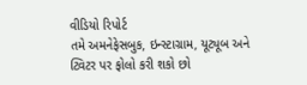વીડિયો રિપોર્ટ
તમે અમનેફેસબુક, ઇન્સ્ટાગ્રામ, યૂટ્યૂબ અને ટ્વિટર પર ફોલો કરી શકો છો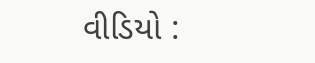વીડિયો :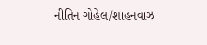નીતિન ગોહેલ/શાહનવાઝ